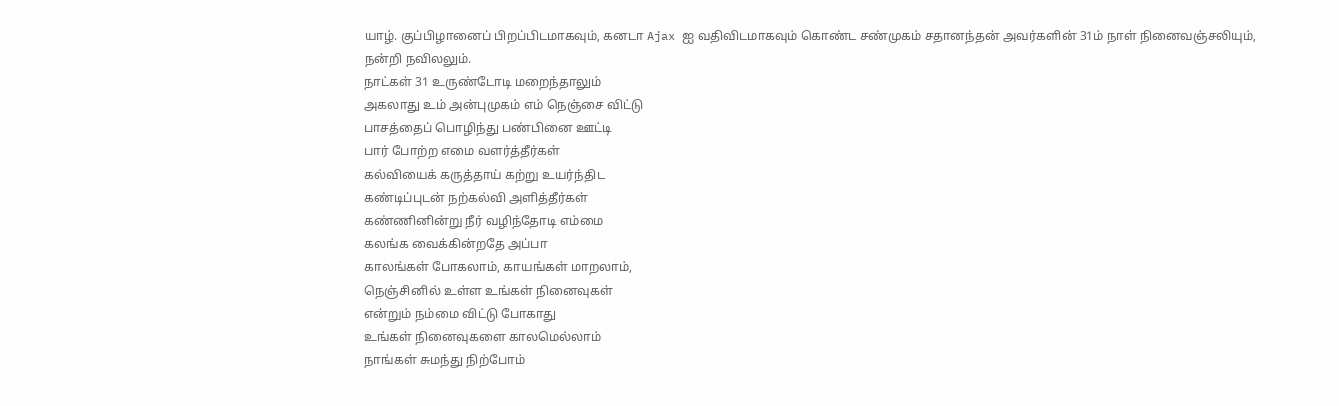யாழ். குப்பிழானைப் பிறப்பிடமாகவும், கனடா Ajax ஐ வதிவிடமாகவும் கொண்ட சண்முகம் சதானந்தன் அவர்களின் 31ம் நாள் நினைவஞ்சலியும், நன்றி நவிலலும்.
நாட்கள் 31 உருண்டோடி மறைந்தாலும்
அகலாது உம் அன்புமுகம் எம் நெஞ்சை விட்டு
பாசத்தைப் பொழிந்து பண்பினை ஊட்டி
பார் போற்ற எமை வளர்த்தீர்கள்
கல்வியைக் கருத்தாய் கற்று உயர்ந்திட
கண்டிப்புடன் நற்கல்வி அளித்தீர்கள்
கண்ணினின்று நீர் வழிந்தோடி எம்மை
கலங்க வைக்கின்றதே அப்பா
காலங்கள் போகலாம், காயங்கள் மாறலாம்,
நெஞ்சினில் உள்ள உங்கள் நினைவுகள்
என்றும் நம்மை விட்டு போகாது
உங்கள் நினைவுகளை காலமெல்லாம்
நாங்கள் சுமந்து நிற்போம்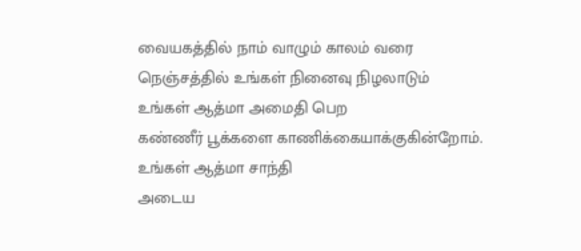வையகத்தில் நாம் வாழும் காலம் வரை
நெஞ்சத்தில் உங்கள் நினைவு நிழலாடும்
உங்கள் ஆத்மா அமைதி பெற
கண்ணீர் பூக்களை காணிக்கையாக்குகின்றோம்.
உங்கள் ஆத்மா சாந்தி
அடைய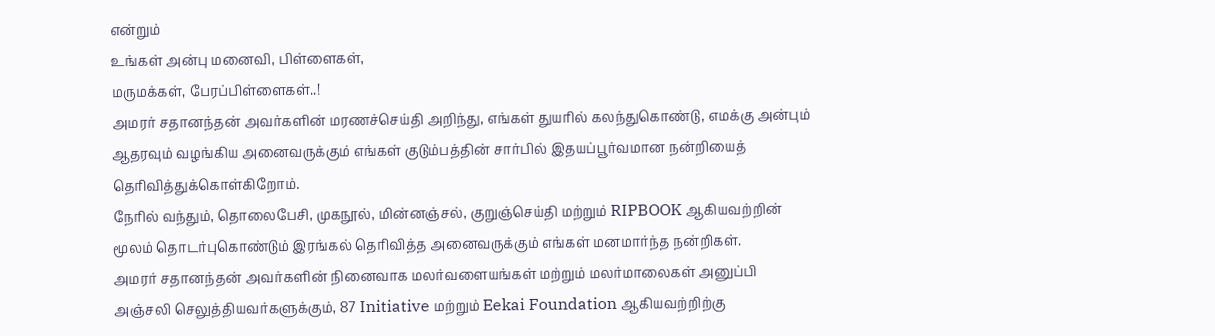என்றும்
உங்கள் அன்பு மனைவி, பிள்ளைகள்,
மருமக்கள், பேரப்பிள்ளைகள்..!
அமரர் சதானந்தன் அவர்களின் மரணச்செய்தி அறிந்து, எங்கள் துயரில் கலந்துகொண்டு, எமக்கு அன்பும் ஆதரவும் வழங்கிய அனைவருக்கும் எங்கள் குடும்பத்தின் சார்பில் இதயப்பூர்வமான நன்றியைத் தெரிவித்துக்கொள்கிறோம்.
நேரில் வந்தும், தொலைபேசி, முகநூல், மின்னஞ்சல், குறுஞ்செய்தி மற்றும் RIPBOOK ஆகியவற்றின் மூலம் தொடர்புகொண்டும் இரங்கல் தெரிவித்த அனைவருக்கும் எங்கள் மனமார்ந்த நன்றிகள்.
அமரர் சதானந்தன் அவர்களின் நினைவாக மலர்வளையங்கள் மற்றும் மலர்மாலைகள் அனுப்பி அஞ்சலி செலுத்தியவர்களுக்கும், 87 Initiative மற்றும் Eekai Foundation ஆகியவற்றிற்கு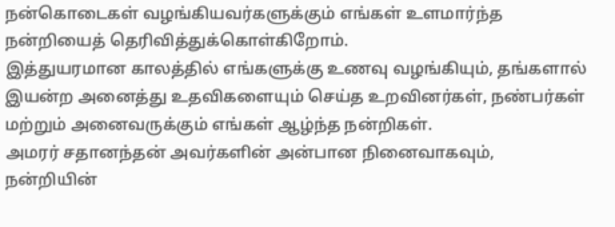நன்கொடைகள் வழங்கியவர்களுக்கும் எங்கள் உளமார்ந்த நன்றியைத் தெரிவித்துக்கொள்கிறோம்.
இத்துயரமான காலத்தில் எங்களுக்கு உணவு வழங்கியும், தங்களால் இயன்ற அனைத்து உதவிகளையும் செய்த உறவினர்கள், நண்பர்கள் மற்றும் அனைவருக்கும் எங்கள் ஆழ்ந்த நன்றிகள்.
அமரர் சதானந்தன் அவர்களின் அன்பான நினைவாகவும், நன்றியின்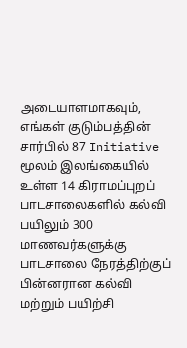அடையாளமாகவும், எங்கள் குடும்பத்தின் சார்பில் 87 Initiative மூலம் இலங்கையில் உள்ள 14 கிராமப்புறப் பாடசாலைகளில் கல்வி பயிலும் 300 மாணவர்களுக்கு பாடசாலை நேரத்திற்குப் பின்னரான கல்வி மற்றும் பயிற்சி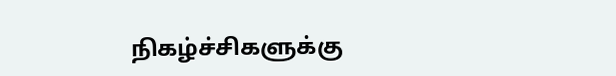நிகழ்ச்சிகளுக்கு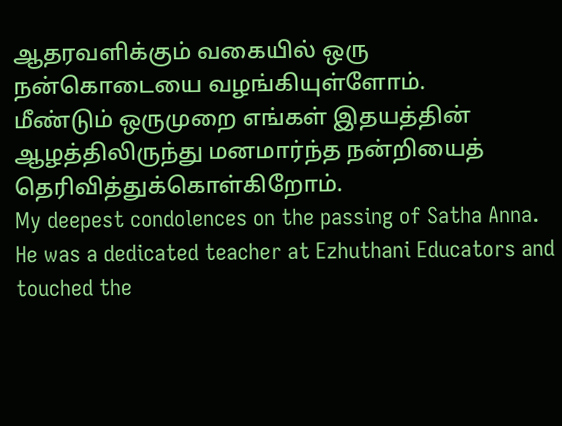ஆதரவளிக்கும் வகையில் ஒரு நன்கொடையை வழங்கியுள்ளோம்.
மீண்டும் ஒருமுறை எங்கள் இதயத்தின் ஆழத்திலிருந்து மனமார்ந்த நன்றியைத் தெரிவித்துக்கொள்கிறோம்.
My deepest condolences on the passing of Satha Anna. He was a dedicated teacher at Ezhuthani Educators and touched the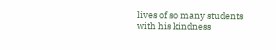lives of so many students with his kindness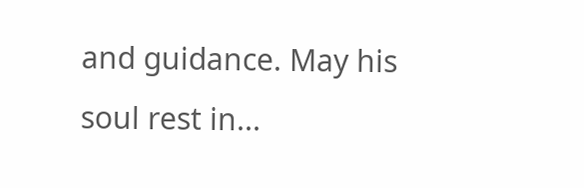and guidance. May his soul rest in...